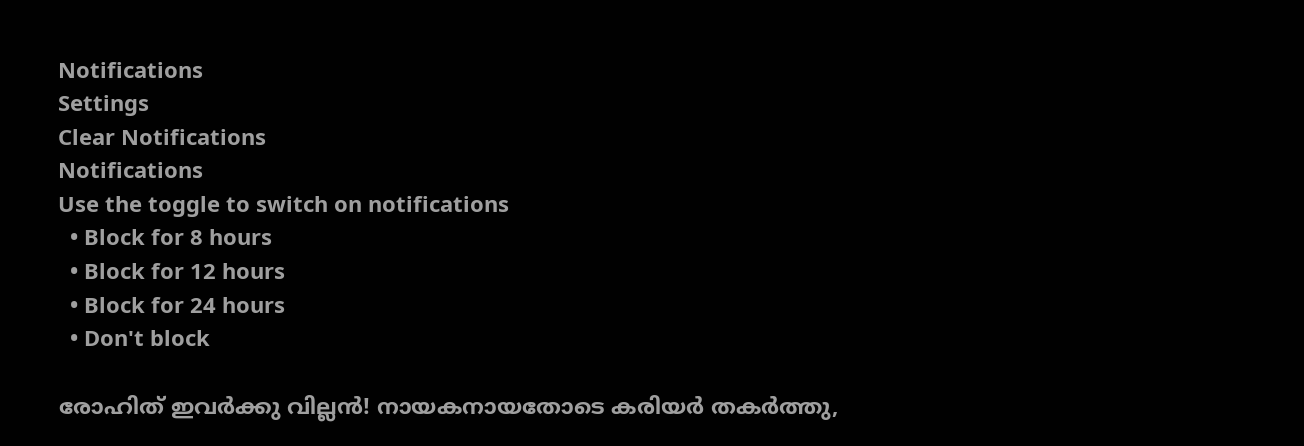Notifications
Settings
Clear Notifications
Notifications
Use the toggle to switch on notifications
  • Block for 8 hours
  • Block for 12 hours
  • Block for 24 hours
  • Don't block

രോഹിത് ഇവര്‍ക്കു വില്ലന്‍! നായകനായതോടെ കരിയര്‍ തകര്‍ത്തു,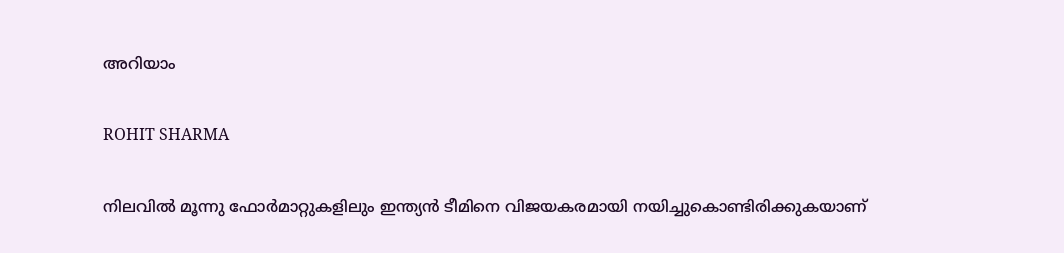അറിയാം

ROHIT SHARMA

നിലവില്‍ മൂന്നു ഫോര്‍മാറ്റുകളിലും ഇന്ത്യന്‍ ടീമിനെ വിജയകരമായി നയിച്ചുകൊണ്ടിരിക്കുകയാണ്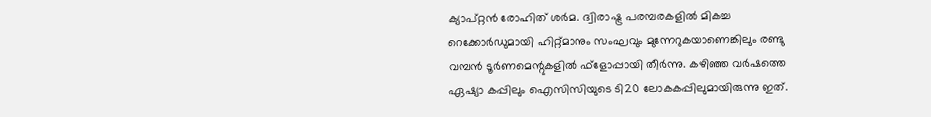ക്യാപ്റ്റന്‍ രോഹിത് ശര്‍മ. ദ്വിരാഷ്ട്ര പരമ്പരകളില്‍ മികച്ച റെക്കോര്‍ഡുമായി ഹിറ്റ്മാനും സംഘവും മുന്നേറുകയാണെങ്കിലും രണ്ടു വമ്പന്‍ ടൂര്‍ണമെന്റുകളില്‍ ഫ്‌ളോപ്പായി തീര്‍ന്നു. കഴിഞ്ഞ വര്‍ഷത്തെ ഏഷ്യാ കപ്പിലും ഐസിസിയുടെ ടി20 ലോകകപ്പിലുമായിരുന്നു ഇത്.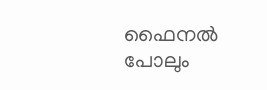ഫൈനല്‍ പോലും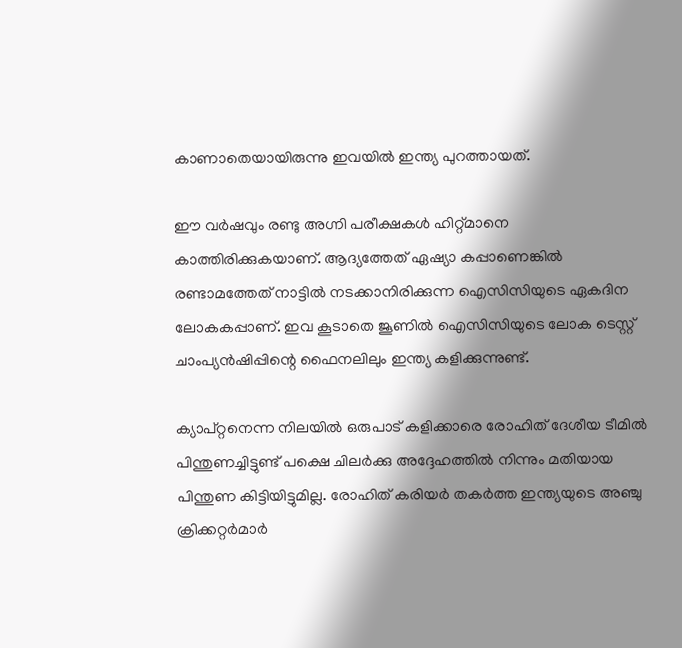കാണാതെയായിരുന്നു ഇവയില്‍ ഇന്ത്യ പുറത്തായത്.

ഈ വര്‍ഷവും രണ്ടു അഗ്നി പരീക്ഷകള്‍ ഹിറ്റ്മാനെ കാത്തിരിക്കുകയാണ്. ആദ്യത്തേത് ഏഷ്യാ കപ്പാണെങ്കില്‍ രണ്ടാമത്തേത് നാട്ടില്‍ നടക്കാനിരിക്കുന്ന ഐസിസിയുടെ ഏകദിന ലോകകപ്പാണ്. ഇവ കൂടാതെ ജൂണില്‍ ഐസിസിയുടെ ലോക ടെസ്റ്റ് ചാംപ്യന്‍ഷിപ്പിന്റെ ഫൈനലിലും ഇന്ത്യ കളിക്കുന്നുണ്ട്.

ക്യാപ്റ്റനെന്ന നിലയില്‍ ഒരുപാട് കളിക്കാരെ രോഹിത് ദേശീയ ടീമില്‍ പിന്തുണച്ചിട്ടുണ്ട് പക്ഷെ ചിലര്‍ക്കു അദ്ദേഹത്തില്‍ നിന്നും മതിയായ പിന്തുണ കിട്ടിയിട്ടുമില്ല. രോഹിത് കരിയര്‍ തകര്‍ത്ത ഇന്ത്യയുടെ അഞ്ചു ക്രിക്കറ്റര്‍മാര്‍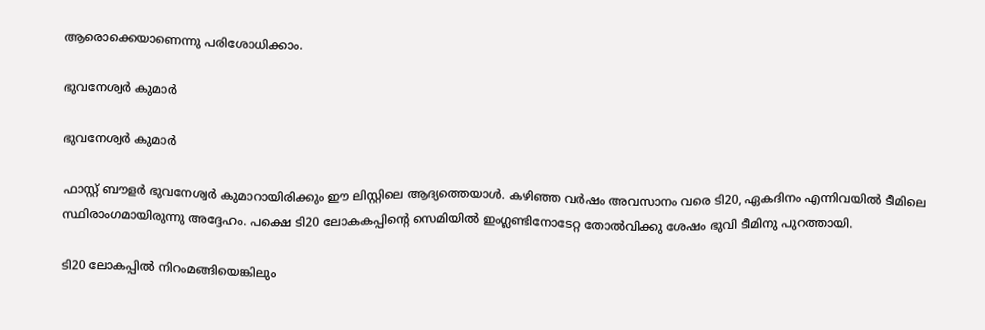ആരൊക്കെയാണെന്നു പരിശോധിക്കാം.

ഭുവനേശ്വര്‍ കുമാര്‍

ഭുവനേശ്വര്‍ കുമാര്‍

ഫാസ്റ്റ് ബൗളര്‍ ഭുവനേശ്വര്‍ കുമാറായിരിക്കും ഈ ലിസ്റ്റിലെ ആദ്യത്തെയാള്‍. കഴിഞ്ഞ വര്‍ഷം അവസാനം വരെ ടി20, ഏകദിനം എന്നിവയില്‍ ടീമിലെ സ്ഥിരാംഗമായിരുന്നു അദ്ദേഹം. പക്ഷെ ടി20 ലോകകപ്പിന്റെ സെമിയില്‍ ഇംഗ്ലണ്ടിനോടേറ്റ തോല്‍വിക്കു ശേഷം ഭുവി ടീമിനു പുറത്തായി.

ടി20 ലോകപ്പില്‍ നിറംമങ്ങിയെങ്കിലും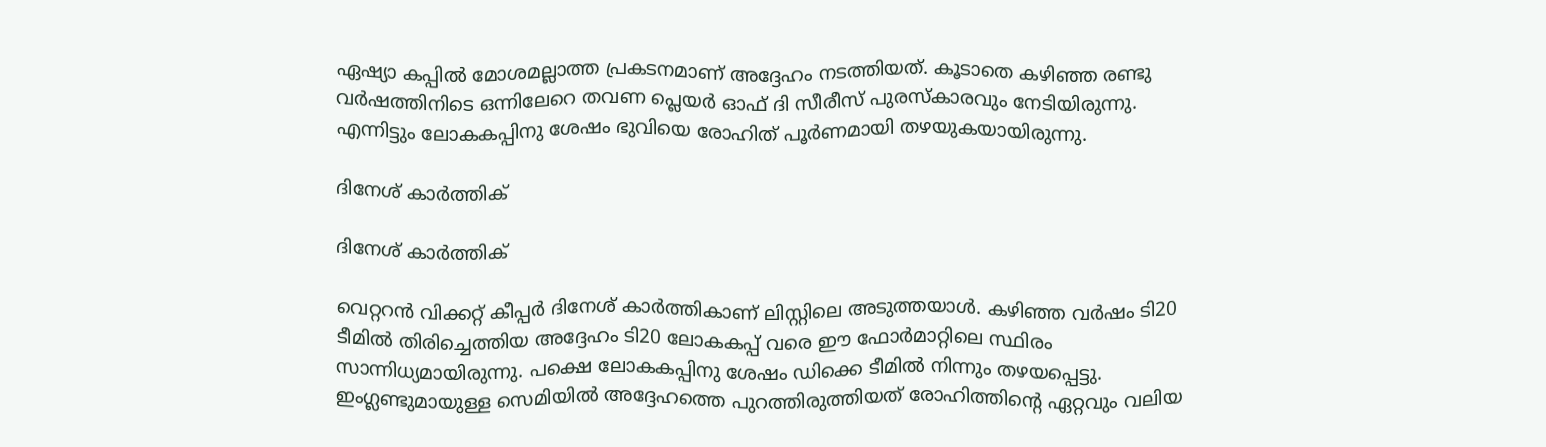ഏഷ്യാ കപ്പില്‍ മോശമല്ലാത്ത പ്രകടനമാണ് അദ്ദേഹം നടത്തിയത്. കൂടാതെ കഴിഞ്ഞ രണ്ടു വര്‍ഷത്തിനിടെ ഒന്നിലേറെ തവണ പ്ലെയര്‍ ഓഫ് ദി സീരീസ് പുരസ്‌കാരവും നേടിയിരുന്നു. എന്നിട്ടും ലോകകപ്പിനു ശേഷം ഭുവിയെ രോഹിത് പൂര്‍ണമായി തഴയുകയായിരുന്നു.

ദിനേശ് കാര്‍ത്തിക്

ദിനേശ് കാര്‍ത്തിക്

വെറ്ററന്‍ വിക്കറ്റ് കീപ്പര്‍ ദിനേശ് കാര്‍ത്തികാണ് ലിസ്റ്റിലെ അടുത്തയാള്‍. കഴിഞ്ഞ വര്‍ഷം ടി20 ടീമില്‍ തിരിച്ചെത്തിയ അദ്ദേഹം ടി20 ലോകകപ്പ് വരെ ഈ ഫോര്‍മാറ്റിലെ സ്ഥിരം സാന്നിധ്യമായിരുന്നു. പക്ഷെ ലോകകപ്പിനു ശേഷം ഡിക്കെ ടീമില്‍ നിന്നും തഴയപ്പെട്ടു. ഇംഗ്ലണ്ടുമായുള്ള സെമിയില്‍ അദ്ദേഹത്തെ പുറത്തിരുത്തിയത് രോഹിത്തിന്റെ ഏറ്റവും വലിയ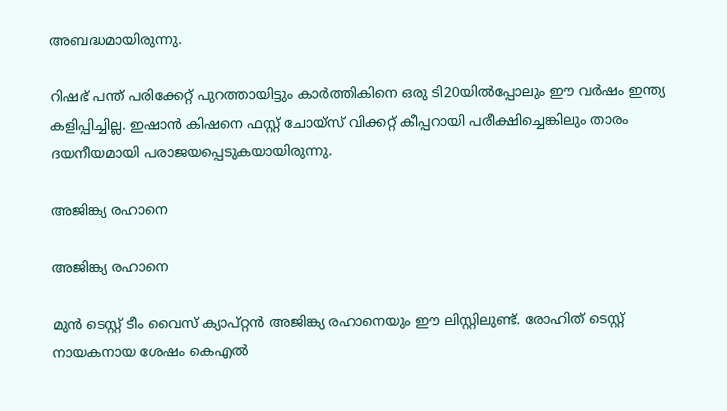അബദ്ധമായിരുന്നു.

റിഷഭ് പന്ത് പരിക്കേറ്റ് പുറത്തായിട്ടും കാര്‍ത്തികിനെ ഒരു ടി20യില്‍പ്പോലും ഈ വര്‍ഷം ഇന്ത്യ കളിപ്പിച്ചില്ല. ഇഷാന്‍ കിഷനെ ഫസ്റ്റ് ചോയ്‌സ് വിക്കറ്റ് കീപ്പറായി പരീക്ഷിച്ചെങ്കിലും താരം ദയനീയമായി പരാജയപ്പെടുകയായിരുന്നു.

അജിങ്ക്യ രഹാനെ

അജിങ്ക്യ രഹാനെ

മുന്‍ ടെസ്റ്റ് ടീം വൈസ് ക്യാപ്റ്റന്‍ അജിങ്ക്യ രഹാനെയും ഈ ലിസ്റ്റിലുണ്ട്. രോഹിത് ടെസ്റ്റ് നായകനായ ശേഷം കെഎല്‍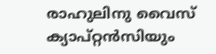രാഹുലിനു വൈസ് ക്യാപ്റ്റന്‍സിയും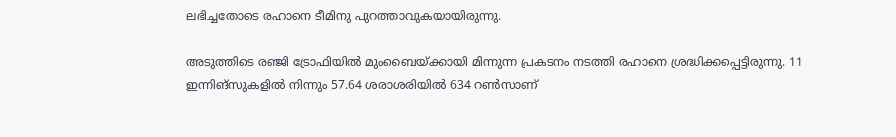ലഭിച്ചതോടെ രഹാനെ ടീമിനു പുറത്താവുകയായിരുന്നു.

അടുത്തിടെ രഞ്ജി ട്രോഫിയില്‍ മുംബൈയ്ക്കായി മിന്നുന്ന പ്രകടനം നടത്തി രഹാനെ ശ്രദ്ധിക്കപ്പെട്ടിരുന്നു. 11 ഇന്നിങ്‌സുകളില്‍ നിന്നും 57.64 ശരാശരിയില്‍ 634 റണ്‍സാണ്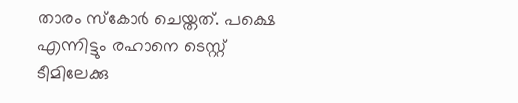താരം സ്‌കോര്‍ ചെയ്തത്. പക്ഷെ എന്നിട്ടും രഹാനെ ടെസ്റ്റ് ടീമിലേക്കു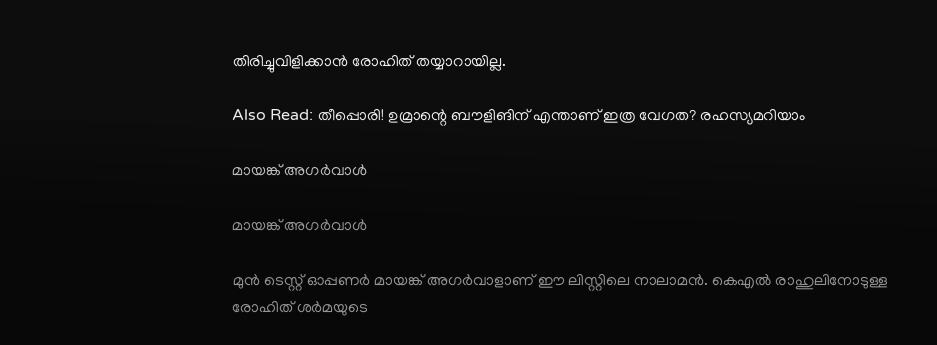തിരിച്ചുവിളിക്കാന്‍ രോഹിത് തയ്യാറായില്ല.

Also Read: തീപ്പൊരി! ഉമ്രാന്റെ ബൗളിങിന് എന്താണ് ഇത്ര വേഗത? രഹസ്യമറിയാം

മായങ്ക് അഗര്‍വാള്‍

മായങ്ക് അഗര്‍വാള്‍

മുന്‍ ടെസ്റ്റ് ഓപ്പണര്‍ മായങ്ക് അഗര്‍വാളാണ് ഈ ലിസ്റ്റിലെ നാലാമന്‍. കെഎല്‍ രാഹുലിനോടുള്ള രോഹിത് ശര്‍മയുടെ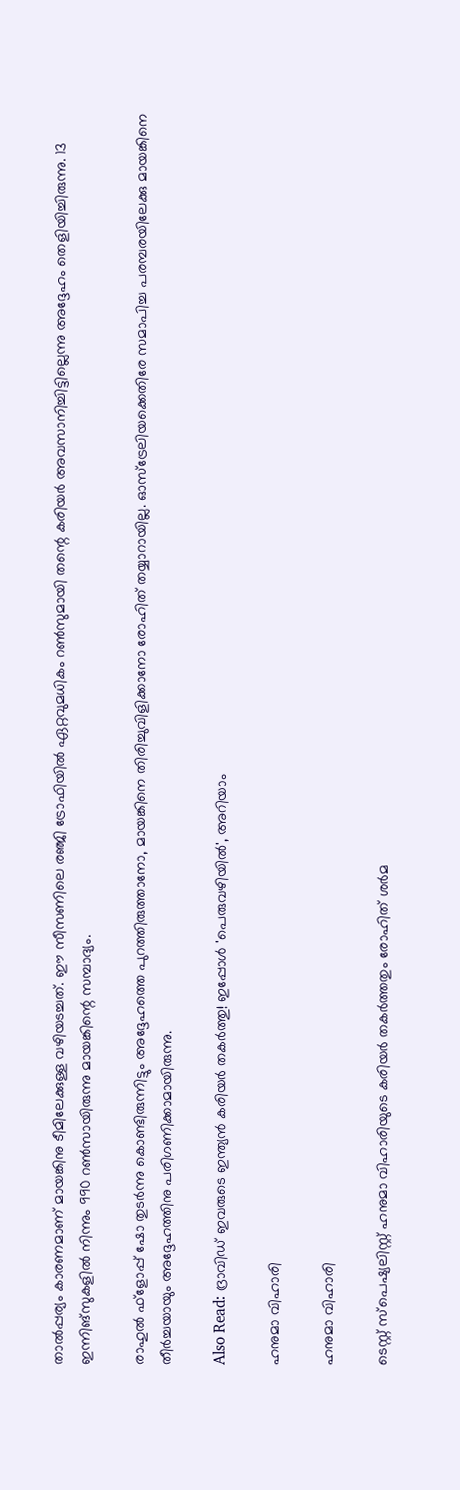താല്‍പ്പര്യം കാരണമാണ് മായങ്കിനു ടീമിലേക്കുള്ള വഴിയടച്ചത്. ഈ സീസണിലെ രഞ്ജി ട്രോഫിയില്‍ ഏറ്റവുമധികം റണ്‍സുമായി തന്റെ കരിയര്‍ അവസാനിച്ചിട്ടില്ലെന്നു അദ്ദേഹം തെളിയിച്ചിരുന്നു. 13 ഇന്നിങ്‌സുകളില്‍ നിന്നും 990 റണ്‍സായിരുന്നു മായങ്കിന്റെ സമ്പാദ്യം.

രാഹുല്‍ ഫ്‌ളോപ്പ് ഷോ തുടര്‍ന്നു കൊണ്ടിരുന്നിട്ടും അദ്ദേഹത്തെ പുറത്തിരുത്താനോ, മായങ്കിനെ തിരിച്ചുവിളിക്കാനോ രോഹിത് തയ്യാറായില്ല. ഓസ്‌ട്രേലിയക്കെതിരേ സമാപിച്ച പരമ്പരയിലേക്കു മായങ്കിനെ തീര്‍ച്ചയായും അദ്ദേഹത്തിനു പരിഗണിക്കാമായിരുന്നു.

Also Read: ദ്രാവിഡ് ഇവരുടെ ഇന്ത്യന്‍ കരിയര്‍ തകര്‍ത്തു! ഇപ്പോള്‍ 'പെരുവഴിയില്‍', അറിയാം

ഹനുമാ വിഹാരി

ഹനുമാ വിഹാരി

ടെസ്റ്റ് സ്‌പെഷ്യലിസ്റ്റ് ഹനുമാ വിഹാരിയുടെ കരിയര്‍ തകര്‍ത്തതും രോഹിത് ശര്‍മ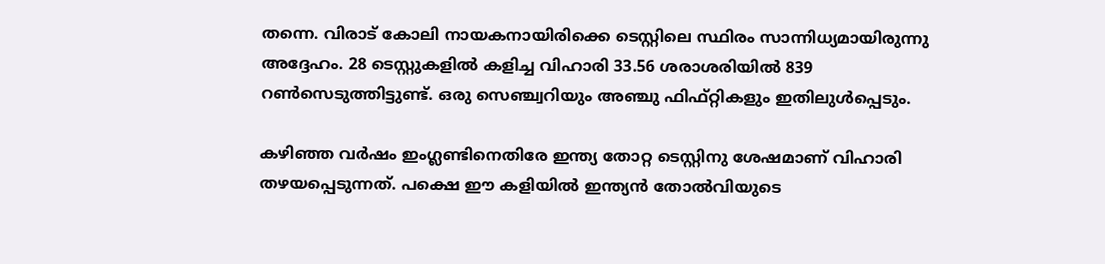തന്നെ. വിരാട് കോലി നായകനായിരിക്കെ ടെസ്റ്റിലെ സ്ഥിരം സാന്നിധ്യമായിരുന്നു അദ്ദേഹം. 28 ടെസ്റ്റുകളില്‍ കളിച്ച വിഹാരി 33.56 ശരാശരിയില്‍ 839 റണ്‍സെടുത്തിട്ടുണ്ട്. ഒരു സെഞ്ച്വറിയും അഞ്ചു ഫിഫ്റ്റികളും ഇതിലുള്‍പ്പെടും.

കഴിഞ്ഞ വര്‍ഷം ഇംഗ്ലണ്ടിനെതിരേ ഇന്ത്യ തോറ്റ ടെസ്റ്റിനു ശേഷമാണ് വിഹാരി തഴയപ്പെടുന്നത്. പക്ഷെ ഈ കളിയില്‍ ഇന്ത്യന്‍ തോല്‍വിയുടെ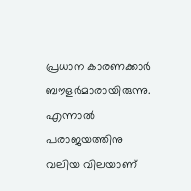പ്രധാന കാരണക്കാര്‍ ബൗളര്‍മാരായിരുന്നു. എന്നാല്‍ പരാജയത്തിനു വലിയ വിലയാണ്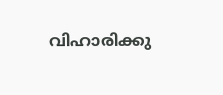വിഹാരിക്കു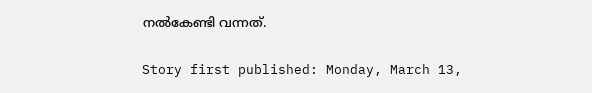നല്‍കേണ്ടി വന്നത്.

Story first published: Monday, March 13,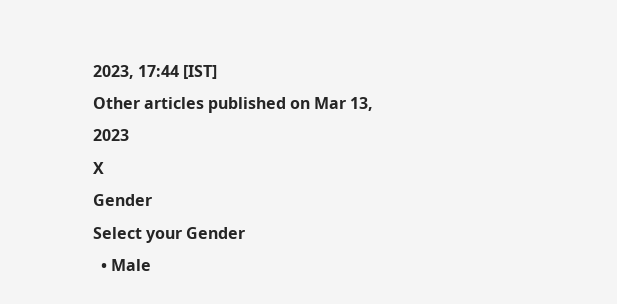2023, 17:44 [IST]
Other articles published on Mar 13, 2023
X
Gender
Select your Gender
  • Male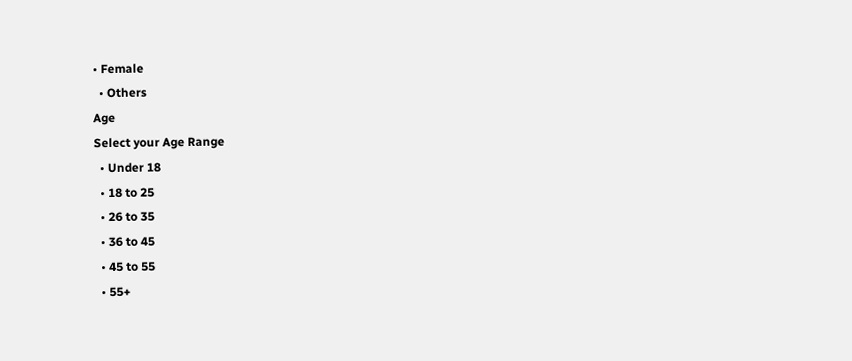• Female
  • Others
Age
Select your Age Range
  • Under 18
  • 18 to 25
  • 26 to 35
  • 36 to 45
  • 45 to 55
  • 55+